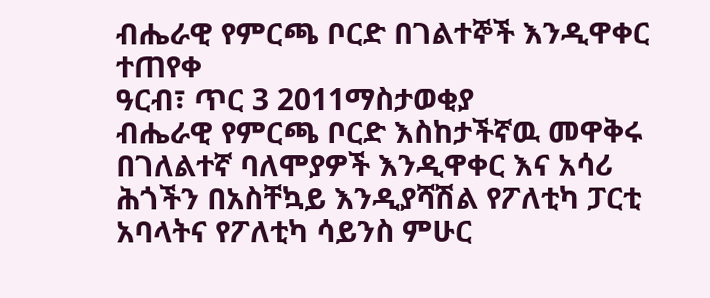ብሔራዊ የምርጫ ቦርድ በገልተኞች እንዲዋቀር ተጠየቀ
ዓርብ፣ ጥር 3 2011ማስታወቂያ
ብሔራዊ የምርጫ ቦርድ እስከታችኛዉ መዋቅሩ በገለልተኛ ባለሞያዎች እንዲዋቀር እና አሳሪ ሕጎችን በአስቸኳይ እንዲያሻሽል የፖለቲካ ፓርቲ አባላትና የፖለቲካ ሳይንስ ምሁር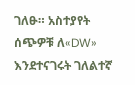ገለፁ። አስተያየት ሰጭዎቹ ለ«DW» እንደተናገሩት ገለልተኛ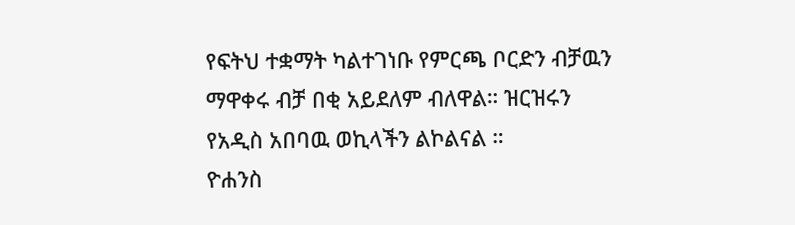የፍትህ ተቋማት ካልተገነቡ የምርጫ ቦርድን ብቻዉን ማዋቀሩ ብቻ በቂ አይደለም ብለዋል። ዝርዝሩን የአዲስ አበባዉ ወኪላችን ልኮልናል ።
ዮሐንስ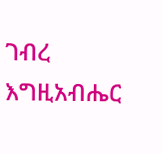ገብረ እግዚአብሔር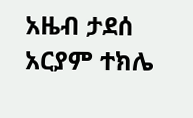አዜብ ታደሰ
አርያም ተክሌ